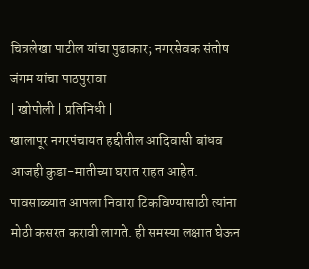चित्रलेखा पाटील यांचा पुढाकार; नगरसेवक संतोष जंगम यांचा पाठपुरावा
| खोपोली | प्रतिनिधी |
खालापूर नगरपंचायत हद्दीतील आदिवासी बांधव आजही कुडा-मातीच्या घरात राहत आहेत. पावसाळ्यात आपला निवारा टिकविण्यासाठी त्यांना मोठी कसरत करावी लागते. ही समस्या लक्षात घेऊन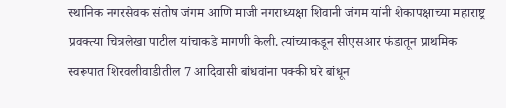स्थानिक नगरसेवक संतोष जंगम आणि माजी नगराध्यक्षा शिवानी जंगम यांनी शेकापक्षाच्या महाराष्ट्र प्रवक्त्या चित्रलेखा पाटील यांचाकडे मागणी केली. त्यांच्याकडून सीएसआर फंडातून प्राथमिक स्वरूपात शिरवलीवाडीतील 7 आदिवासी बांधवांना पक्की घरे बांधून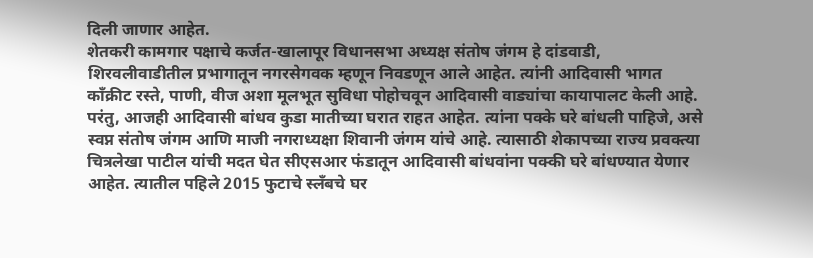दिली जाणार आहेत.
शेतकरी कामगार पक्षाचे कर्जत-खालापूर विधानसभा अध्यक्ष संतोष जंगम हे दांडवाडी, शिरवलीवाडीतील प्रभागातून नगरसेगवक म्हणून निवडणून आले आहेत. त्यांनी आदिवासी भागत काँक्रीट रस्ते, पाणी, वीज अशा मूलभूत सुविधा पोहोचवून आदिवासी वाड्यांचा कायापालट केली आहे. परंतु, आजही आदिवासी बांधव कुडा मातीच्या घरात राहत आहेत. त्यांना पक्के घरे बांधली पाहिजे, असे स्वप्न संतोष जंगम आणि माजी नगराध्यक्षा शिवानी जंगम यांचे आहे. त्यासाठी शेकापच्या राज्य प्रवक्त्या चित्रलेखा पाटील यांची मदत घेत सीएसआर फंडातून आदिवासी बांधवांना पक्की घरे बांधण्यात येणार आहेत. त्यातील पहिले 2015 फुटाचे स्लँबचे घर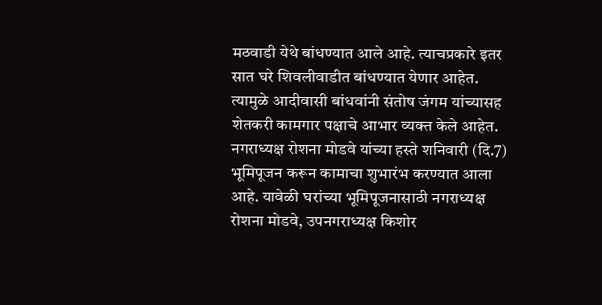मठवाडी येथे बांधण्यात आले आहे. त्याचप्रकारे इतर सात घरे शिवलीवाडीत बांधण्यात येणार आहेत. त्यामुळे आदीवासी बांधवांनी संतोष जंगम यांच्यासह शेतकरी कामगार पक्षाचे आभार व्यक्त केले आहेत.
नगराध्यक्ष रोशना मोडवे यांच्या हस्ते शनिवारी (दि.7) भूमिपूजन करून कामाचा शुभारंभ करण्यात आला आहे. यावेळी घरांच्या भूमिपूजनासाठी नगराध्यक्ष रोशना मोडवे, उपनगराध्यक्ष किशोर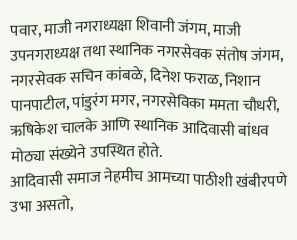पवार, माजी नगराध्यक्षा शिवानी जंगम, माजी उपनगराध्यक्ष तथा स्थानिक नगरसेवक संतोष जंगम, नगरसेवक सचिन कांबळे, दिनेश फराळ, निशान पानपाटील, पांडुरंग मगर, नगरसेविका ममता चौधरी, ऋषिकेश चालके आणि स्थानिक आदिवासी बांधव मोठ्या संख्येने उपस्थित होते.
आदिवासी समाज नेहमीच आमच्या पाठीशी खंबीरपणे उभा असतो,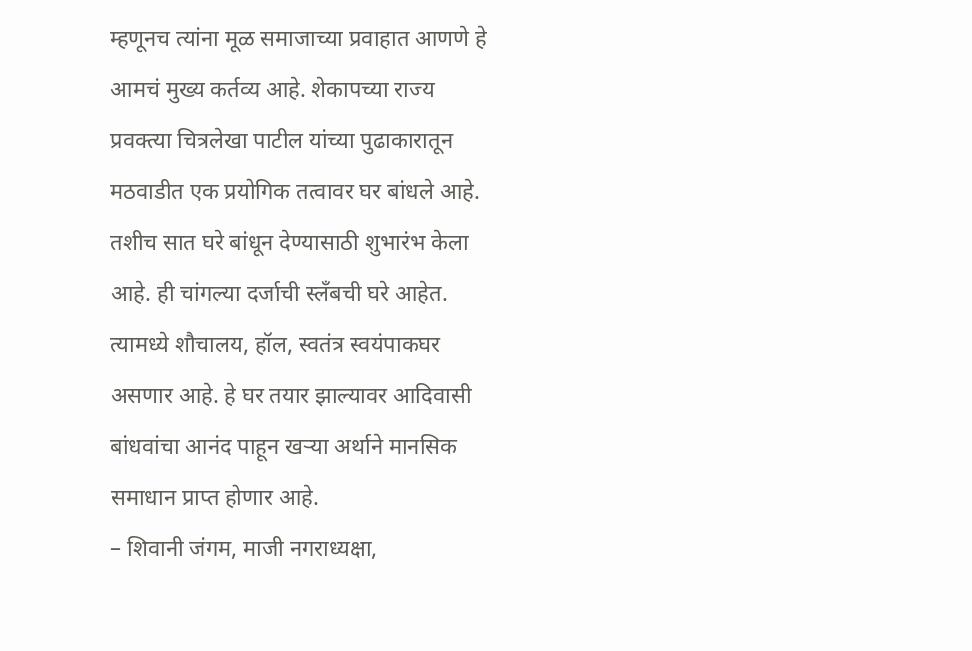म्हणूनच त्यांना मूळ समाजाच्या प्रवाहात आणणे हे आमचं मुख्य कर्तव्य आहे. शेकापच्या राज्य प्रवक्त्या चित्रलेखा पाटील यांच्या पुढाकारातून मठवाडीत एक प्रयोगिक तत्वावर घर बांधले आहे. तशीच सात घरे बांधून देण्यासाठी शुभारंभ केला आहे. ही चांगल्या दर्जाची स्लँबची घरे आहेत. त्यामध्ये शौचालय, हॉल, स्वतंत्र स्वयंपाकघर असणार आहे. हे घर तयार झाल्यावर आदिवासी बांधवांचा आनंद पाहून खऱ्या अर्थाने मानसिक समाधान प्राप्त होणार आहे.
– शिवानी जंगम, माजी नगराध्यक्षा,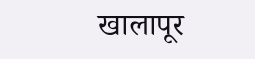खालापूर